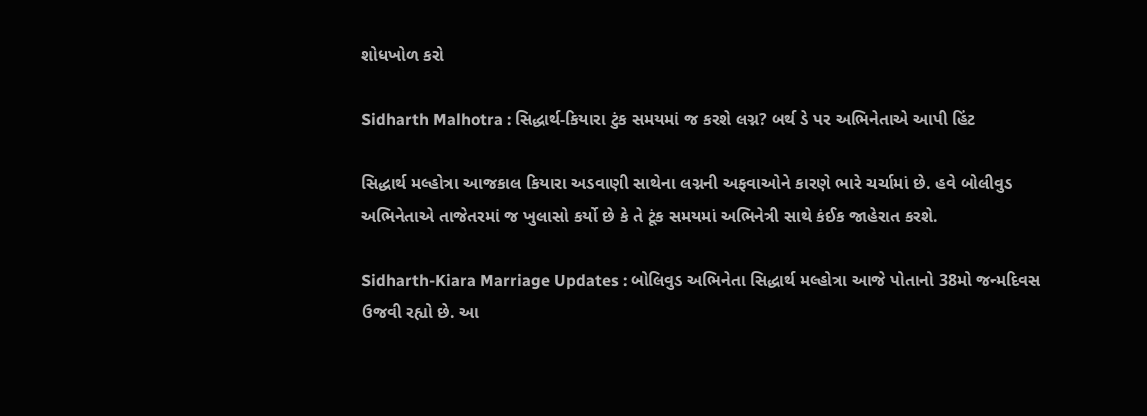શોધખોળ કરો

Sidharth Malhotra : સિદ્ધાર્થ-કિયારા ટુંક સમયમાં જ કરશે લગ્ન? બર્થ ડે પર અભિનેતાએ આપી હિંટ

સિદ્ધાર્થ મલ્હોત્રા આજકાલ કિયારા અડવાણી સાથેના લગ્નની અફવાઓને કારણે ભારે ચર્ચામાં છે. હવે બોલીવુડ અભિનેતાએ તાજેતરમાં જ ખુલાસો કર્યો છે કે તે ટૂંક સમયમાં અભિનેત્રી સાથે કંઈક જાહેરાત કરશે.

Sidharth-Kiara Marriage Updates : બોલિવુડ અભિનેતા સિદ્ધાર્થ મલ્હોત્રા આજે પોતાનો 38મો જન્મદિવસ ઉજવી રહ્યો છે. આ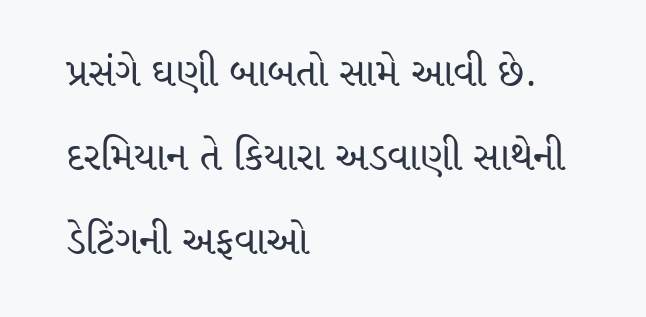પ્રસંગે ઘણી બાબતો સામે આવી છે. દરમિયાન તે કિયારા અડવાણી સાથેની ડેટિંગની અફવાઓ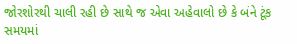જોરશોરથી ચાલી રહી છે સાથે જ એવા અહેવાલો છે કે બંને ટૂંક સમયમાં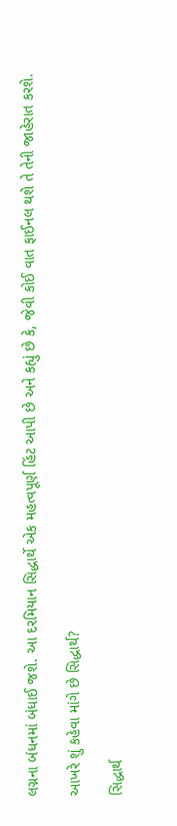લગ્નના બંધનમાં બંધાઈ જશે. આ દરમિયાન સિદ્ધાર્થે એક મહત્વપૂર્ણ હિંટ આપી છે અને કહ્યું છે કે, જેવી કોઈ વાત ફાઈનલ થશે તે તેની જાહેરાત કરશે.

આખરે શું કહેવા માંગે છે સિદ્ધાર્થ?

સિદ્ધાર્થ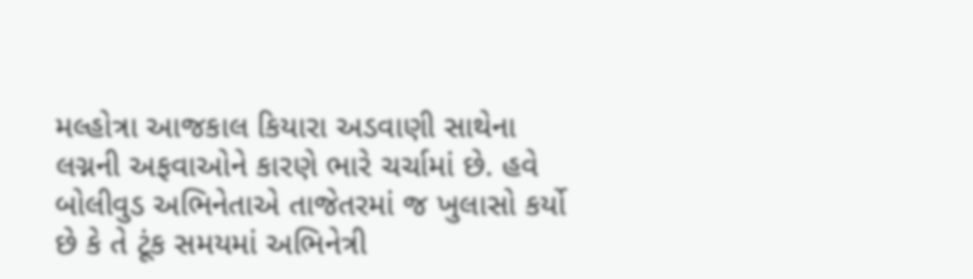મલ્હોત્રા આજકાલ કિયારા અડવાણી સાથેના લગ્નની અફવાઓને કારણે ભારે ચર્ચામાં છે. હવે બોલીવુડ અભિનેતાએ તાજેતરમાં જ ખુલાસો કર્યો છે કે તે ટૂંક સમયમાં અભિનેત્રી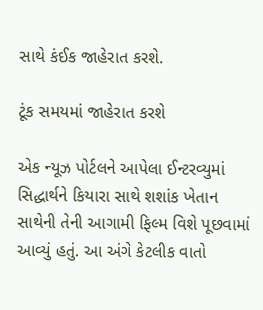સાથે કંઈક જાહેરાત કરશે.

ટૂંક સમયમાં જાહેરાત કરશે

એક ન્યૂઝ પોર્ટલને આપેલા ઈન્ટરવ્યુમાં સિદ્ધાર્થને કિયારા સાથે શશાંક ખેતાન સાથેની તેની આગામી ફિલ્મ વિશે પૂછવામાં આવ્યું હતું. આ અંગે કેટલીક વાતો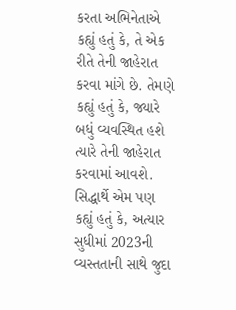કરતા અભિનેતાએ કહ્યું હતું કે, તે એક રીતે તેની જાહેરાત કરવા માંગે છે. તેમણે કહ્યું હતું કે, જ્યારે બધું વ્યવસ્થિત હશે ત્યારે તેની જાહેરાત કરવામાં આવશે. સિદ્ધાર્થે એમ પણ કહ્યું હતું કે, અત્યાર સુધીમાં 2023ની વ્યસ્તતાની સાથે જુદા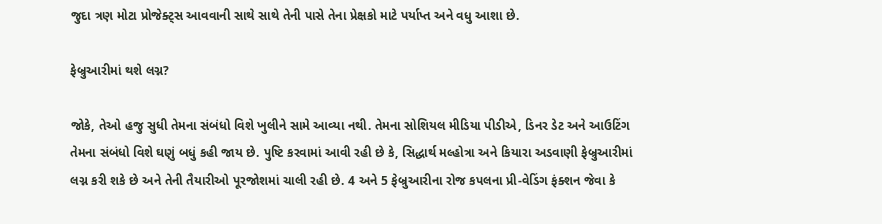જુદા ત્રણ મોટા પ્રોજેક્ટ્સ આવવાની સાથે સાથે તેની પાસે તેના પ્રેક્ષકો માટે પર્યાપ્ત અને વધુ આશા છે.

ફેબ્રુઆરીમાં થશે લગ્ન?

જોકે, તેઓ હજુ સુધી તેમના સંબંધો વિશે ખુલીને સામે આવ્યા નથી. તેમના સોશિયલ મીડિયા પીડીએ, ડિનર ડેટ અને આઉટિંગ તેમના સંબંધો વિશે ઘણું બધું કહી જાય છે. પુષ્ટિ કરવામાં આવી રહી છે કે, સિદ્ધાર્થ મલ્હોત્રા અને કિયારા અડવાણી ફેબ્રુઆરીમાં લગ્ન કરી શકે છે અને તેની તૈયારીઓ પૂરજોશમાં ચાલી રહી છે. 4 અને 5 ફેબ્રુઆરીના રોજ કપલના પ્રી-વેડિંગ ફંક્શન જેવા કે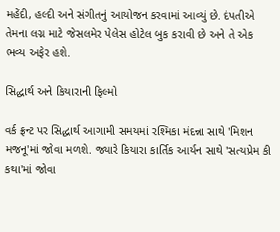મહેંદી, હલ્દી અને સંગીતનું આયોજન કરવામાં આવ્યું છે. દંપતીએ તેમના લગ્ન માટે જેસલમેર પેલેસ હોટેલ બુક કરાવી છે અને તે એક ભવ્ય અફેર હશે.

સિદ્ધાર્થ અને કિયારાની ફિલ્મો

વર્ક ફ્રન્ટ પર સિદ્ધાર્થ આગામી સમયમાં રશ્મિકા મંદન્ના સાથે 'મિશન મજનૂ'માં જોવા મળશે. જ્યારે કિયારા કાર્તિક આર્યન સાથે 'સત્યપ્રેમ કી કથા'માં જોવા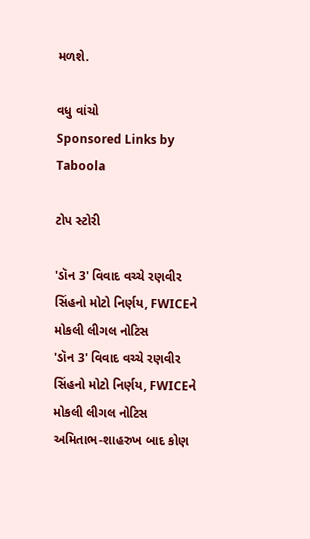મળશે.

વધુ વાંચો
Sponsored Links by Taboola

ટોપ સ્ટોરી

'ડૉન 3' વિવાદ વચ્ચે રણવીર સિંહનો મોટો નિર્ણય, FWICEને મોકલી લીગલ નોટિસ
'ડૉન 3' વિવાદ વચ્ચે રણવીર સિંહનો મોટો નિર્ણય, FWICEને મોકલી લીગલ નોટિસ
અમિતાભ-શાહરુખ બાદ કોણ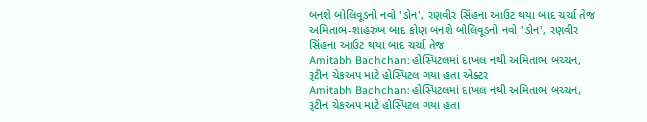બનશે બોલિવૂડનો નવો 'ડોન', રણવીર સિંહના આઉટ થયા બાદ ચર્ચા તેજ
અમિતાભ-શાહરુખ બાદ કોણ બનશે બોલિવૂડનો નવો 'ડોન', રણવીર સિંહના આઉટ થયા બાદ ચર્ચા તેજ
Amitabh Bachchan: હોસ્પિટલમાં દાખલ નથી અમિતાભ બચ્ચન, રૂટીન ચેકઅપ માટે હોસ્પિટલ ગયા હતા એક્ટર
Amitabh Bachchan: હોસ્પિટલમાં દાખલ નથી અમિતાભ બચ્ચન, રૂટીન ચેકઅપ માટે હોસ્પિટલ ગયા હતા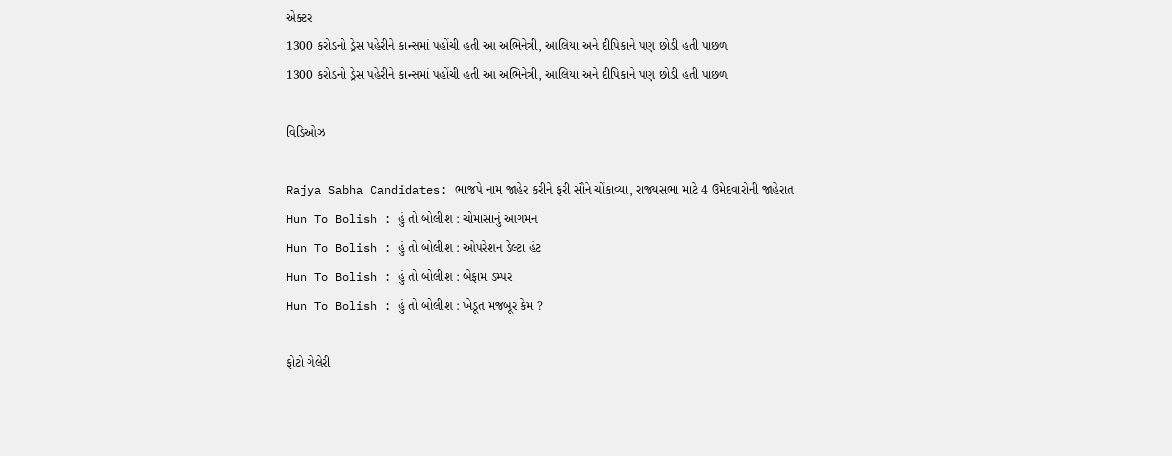એક્ટર
1300 કરોડનો ડ્રેસ પહેરીને કાન્સમાં પહોંચી હતી આ અભિનેત્રી, આલિયા અને દીપિકાને પણ છોડી હતી પાછળ
1300 કરોડનો ડ્રેસ પહેરીને કાન્સમાં પહોંચી હતી આ અભિનેત્રી, આલિયા અને દીપિકાને પણ છોડી હતી પાછળ

વિડિઓઝ

Rajya Sabha Candidates: ભાજપે નામ જાહેર કરીને ફરી સૌને ચોંકાવ્યા, રાજ્યસભા માટે 4 ઉમેદવારોની જાહેરાત
Hun To Bolish : હું તો બોલીશ : ચોમાસાનું આગમન
Hun To Bolish : હું તો બોલીશ : ઓપરેશન ડેલ્ટા હંટ
Hun To Bolish : હું તો બોલીશ : બેફામ ડમ્પર
Hun To Bolish : હું તો બોલીશ : ખેડૂત મજબૂર કેમ ?

ફોટો ગેલેરી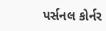પર્સનલ કોર્નર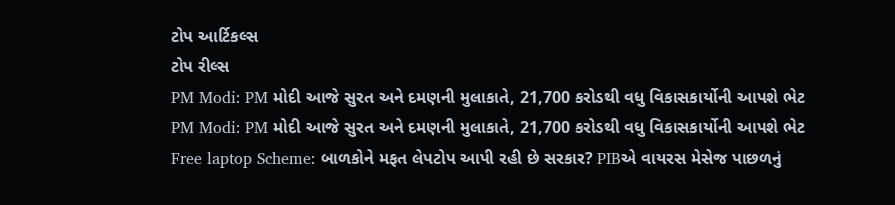ટોપ આર્ટિકલ્સ
ટોપ રીલ્સ
PM Modi: PM મોદી આજે સુરત અને દમણની મુલાકાતે, 21,700 કરોડથી વધુ વિકાસકાર્યોની આપશે ભેટ
PM Modi: PM મોદી આજે સુરત અને દમણની મુલાકાતે, 21,700 કરોડથી વધુ વિકાસકાર્યોની આપશે ભેટ
Free laptop Scheme: બાળકોને મફત લેપટોપ આપી રહી છે સરકાર? PIBએ વાયરસ મેસેજ પાછળનું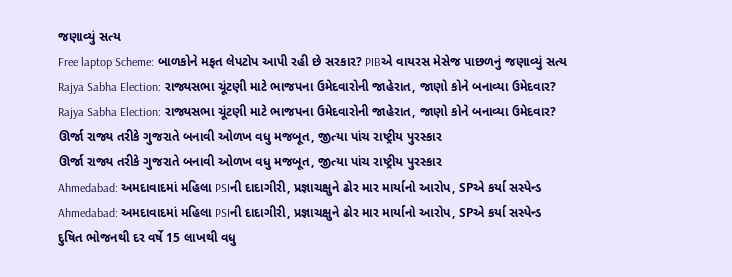જણાવ્યું સત્ય
Free laptop Scheme: બાળકોને મફત લેપટોપ આપી રહી છે સરકાર? PIBએ વાયરસ મેસેજ પાછળનું જણાવ્યું સત્ય
Rajya Sabha Election: રાજ્યસભા ચૂંટણી માટે ભાજપના ઉમેદવારોની જાહેરાત, જાણો કોને બનાવ્યા ઉમેદવાર?
Rajya Sabha Election: રાજ્યસભા ચૂંટણી માટે ભાજપના ઉમેદવારોની જાહેરાત, જાણો કોને બનાવ્યા ઉમેદવાર?
ઊર્જા રાજ્ય તરીકે ગુજરાતે બનાવી ઓળખ વધુ મજબૂત, જીત્યા પાંચ રાષ્ટ્રીય પુરસ્કાર
ઊર્જા રાજ્ય તરીકે ગુજરાતે બનાવી ઓળખ વધુ મજબૂત, જીત્યા પાંચ રાષ્ટ્રીય પુરસ્કાર
Ahmedabad: અમદાવાદમાં મહિલા PSIની દાદાગીરી, પ્રજ્ઞાચક્ષુને ઢોર માર માર્યાનો આરોપ, SPએ કર્યા સસ્પેન્ડ
Ahmedabad: અમદાવાદમાં મહિલા PSIની દાદાગીરી, પ્રજ્ઞાચક્ષુને ઢોર માર માર્યાનો આરોપ, SPએ કર્યા સસ્પેન્ડ
દુષિત ભોજનથી દર વર્ષે 15 લાખથી વધુ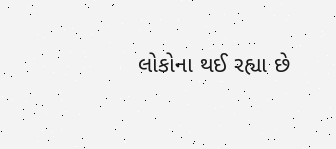લોકોના થઈ રહ્યા છે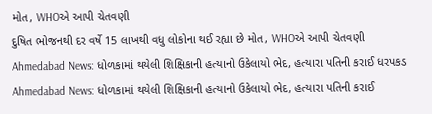મોત, WHOએ આપી ચેતવણી
દુષિત ભોજનથી દર વર્ષે 15 લાખથી વધુ લોકોના થઈ રહ્યા છે મોત, WHOએ આપી ચેતવણી
Ahmedabad News: ધોળકામાં થયેલી શિક્ષિકાની હત્યાનો ઉકેલાયો ભેદ, હત્યારા પતિની કરાઈ ધરપકડ
Ahmedabad News: ધોળકામાં થયેલી શિક્ષિકાની હત્યાનો ઉકેલાયો ભેદ, હત્યારા પતિની કરાઈ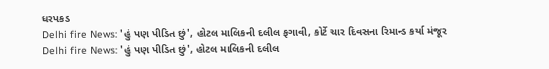ધરપકડ
Delhi fire News: 'હું પણ પીડિત છું', હોટલ માલિકની દલીલ ફગાવી, કોર્ટે ચાર દિવસના રિમાન્ડ કર્યા મંજૂર
Delhi fire News: 'હું પણ પીડિત છું', હોટલ માલિકની દલીલ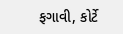ફગાવી, કોર્ટે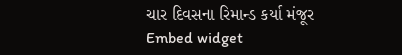ચાર દિવસના રિમાન્ડ કર્યા મંજૂર
Embed widget